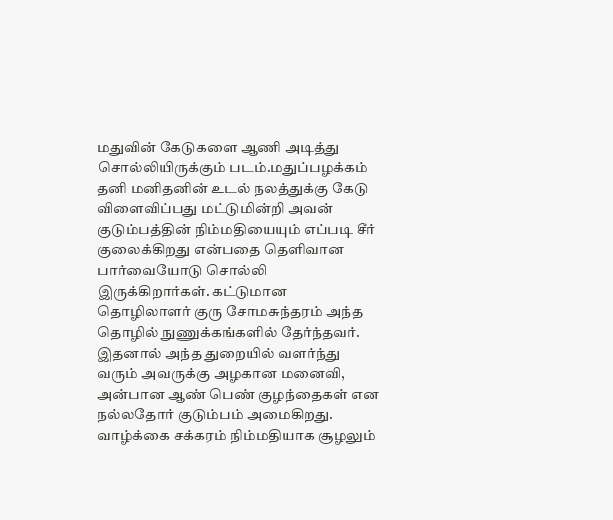மதுவின் கேடுகளை ஆணி அடித்து சொல்லியிருக்கும் படம்.மதுப்பழக்கம் தனி மனிதனின் உடல் நலத்துக்கு கேடு விளைவிப்பது மட்டுமின்றி அவன் குடும்பத்தின் நிம்மதியையும் எப்படி சீர் குலைக்கிறது என்பதை தெளிவான பார்வையோடு சொல்லி இருக்கிறார்கள். கட்டுமான தொழிலாளர் குரு சோமசுந்தரம் அந்த தொழில் நுணுக்கங்களில் தேர்ந்தவர். இதனால் அந்த துறையில் வளர்ந்து வரும் அவருக்கு அழகான மனைவி, அன்பான ஆண் பெண் குழந்தைகள் என நல்லதோர் குடும்பம் அமைகிறது. வாழ்க்கை சக்கரம் நிம்மதியாக சூழலும்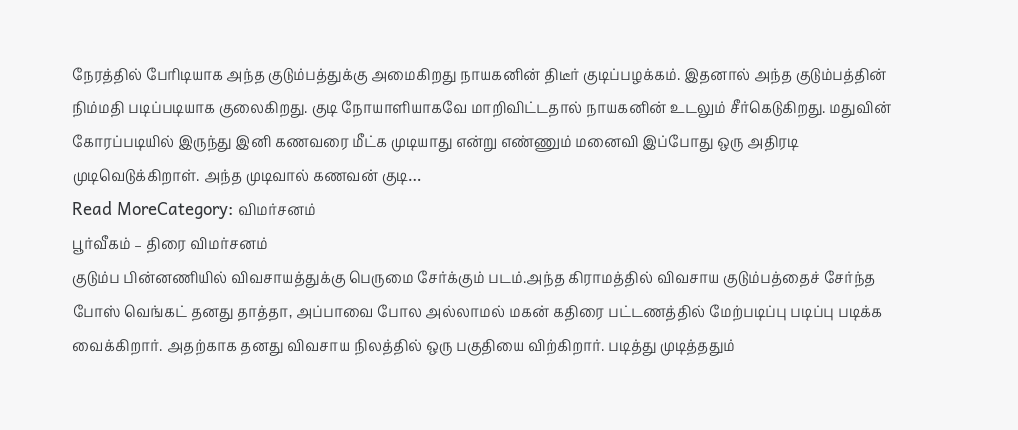நேரத்தில் பேரிடியாக அந்த குடும்பத்துக்கு அமைகிறது நாயகனின் திடீர் குடிப்பழக்கம். இதனால் அந்த குடும்பத்தின் நிம்மதி படிப்படியாக குலைகிறது. குடி நோயாளியாகவே மாறிவிட்டதால் நாயகனின் உடலும் சீர்கெடுகிறது. மதுவின் கோரப்படியில் இருந்து இனி கணவரை மீட்க முடியாது என்று எண்ணும் மனைவி இப்போது ஒரு அதிரடி முடிவெடுக்கிறாள். அந்த முடிவால் கணவன் குடி…
Read MoreCategory: விமர்சனம்
பூர்வீகம் – திரை விமர்சனம்
குடும்ப பின்னணியில் விவசாயத்துக்கு பெருமை சேர்க்கும் படம்.அந்த கிராமத்தில் விவசாய குடும்பத்தைச் சேர்ந்த போஸ் வெங்கட் தனது தாத்தா, அப்பாவை போல அல்லாமல் மகன் கதிரை பட்டணத்தில் மேற்படிப்பு படிப்பு படிக்க வைக்கிறார். அதற்காக தனது விவசாய நிலத்தில் ஒரு பகுதியை விற்கிறார். படித்து முடித்ததும்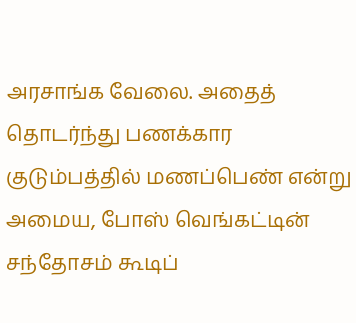அரசாங்க வேலை. அதைத் தொடர்ந்து பணக்கார குடும்பத்தில் மணப்பெண் என்று அமைய, போஸ் வெங்கட்டின் சந்தோசம் கூடிப்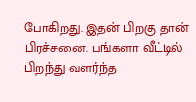போகிறது. இதன் பிறகு தான் பிரச்சனை. பங்களா வீட்டில் பிறந்து வளர்ந்த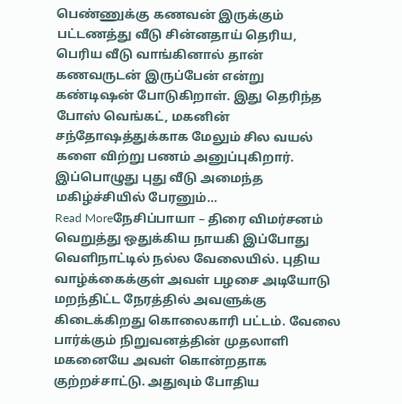பெண்ணுக்கு கணவன் இருக்கும் பட்டணத்து வீடு சின்னதாய் தெரிய, பெரிய வீடு வாங்கினால் தான் கணவருடன் இருப்பேன் என்று கண்டிஷன் போடுகிறாள். இது தெரிந்த போஸ் வெங்கட், மகனின் சந்தோஷத்துக்காக மேலும் சில வயல் களை விற்று பணம் அனுப்புகிறார். இப்பொழுது புது வீடு அமைந்த மகிழ்ச்சியில் பேரனும்…
Read Moreநேசிப்பாயா – திரை விமர்சனம்
வெறுத்து ஒதுக்கிய நாயகி இப்போது வெளிநாட்டில் நல்ல வேலையில். புதிய வாழ்க்கைக்குள் அவள் பழசை அடியோடு மறந்திட்ட நேரத்தில் அவளுக்கு கிடைக்கிறது கொலைகாரி பட்டம். வேலை பார்க்கும் நிறுவனத்தின் முதலாளி மகனையே அவள் கொன்றதாக குற்றச்சாட்டு. அதுவும் போதிய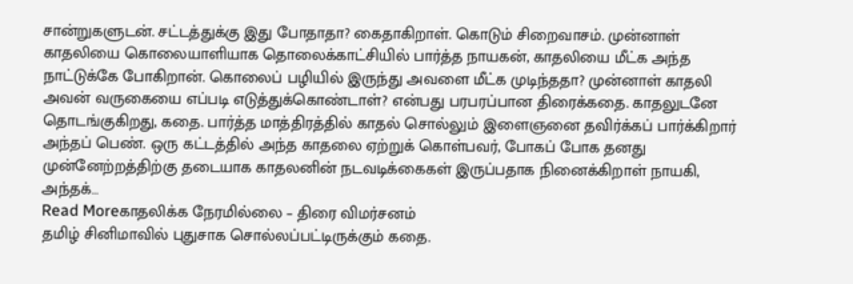சான்றுகளுடன். சட்டத்துக்கு இது போதாதா? கைதாகிறாள். கொடும் சிறைவாசம். முன்னாள் காதலியை கொலையாளியாக தொலைக்காட்சியில் பார்த்த நாயகன், காதலியை மீட்க அந்த நாட்டுக்கே போகிறான். கொலைப் பழியில் இருந்து அவளை மீட்க முடிந்ததா? முன்னாள் காதலி அவன் வருகையை எப்படி எடுத்துக்கொண்டாள்? என்பது பரபரப்பான திரைக்கதை. காதலுடனே தொடங்குகிறது, கதை. பார்த்த மாத்திரத்தில் காதல் சொல்லும் இளைஞனை தவிர்க்கப் பார்க்கிறார் அந்தப் பெண். ஒரு கட்டத்தில் அந்த காதலை ஏற்றுக் கொள்பவர், போகப் போக தனது முன்னேற்றத்திற்கு தடையாக காதலனின் நடவடிக்கைகள் இருப்பதாக நினைக்கிறாள் நாயகி, அந்தக்…
Read Moreகாதலிக்க நேரமில்லை – திரை விமர்சனம்
தமிழ் சினிமாவில் புதுசாக சொல்லப்பட்டிருக்கும் கதை.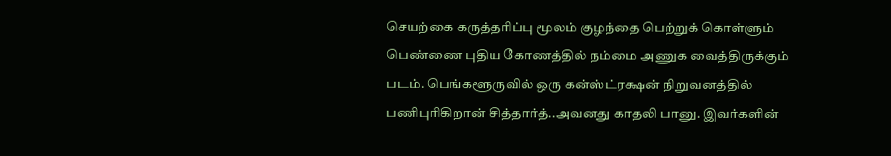செயற்கை கருத்தரிப்பு மூலம் குழந்தை பெற்றுக் கொள்ளும் பெண்ணை புதிய கோணத்தில் நம்மை அணுக வைத்திருக்கும் படம். பெங்களூருவில் ஒரு கன்ஸ்ட்ரக்ஷன் நிறுவனத்தில் பணிபுரிகிறான் சித்தார்த்..அவனது காதலி பானு. இவர்களின்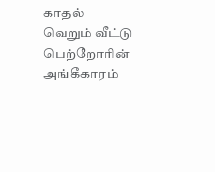காதல் வெறும் வீட்டு பெற்றோரின் அங்கீகாரம்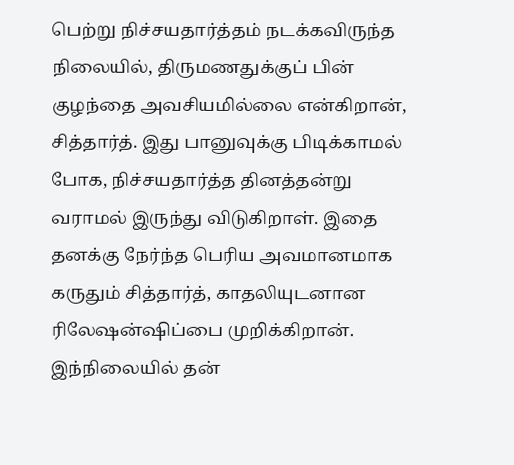பெற்று நிச்சயதார்த்தம் நடக்கவிருந்த நிலையில், திருமணதுக்குப் பின் குழந்தை அவசியமில்லை என்கிறான், சித்தார்த். இது பானுவுக்கு பிடிக்காமல் போக, நிச்சயதார்த்த தினத்தன்று வராமல் இருந்து விடுகிறாள். இதை தனக்கு நேர்ந்த பெரிய அவமானமாக கருதும் சித்தார்த், காதலியுடனான ரிலேஷன்ஷிப்பை முறிக்கிறான். இந்நிலையில் தன்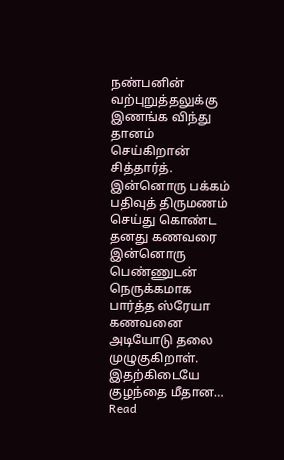நண்பனின் வற்புறுத்தலுக்கு இணங்க விந்து தானம் செய்கிறான் சித்தார்த். இன்னொரு பக்கம் பதிவுத் திருமணம் செய்து கொண்ட தனது கணவரை இன்னொரு பெண்ணுடன் நெருக்கமாக பார்த்த ஸ்ரேயா கணவனை அடியோடு தலை முழுகுகிறாள். இதற்கிடையே குழந்தை மீதான…
Read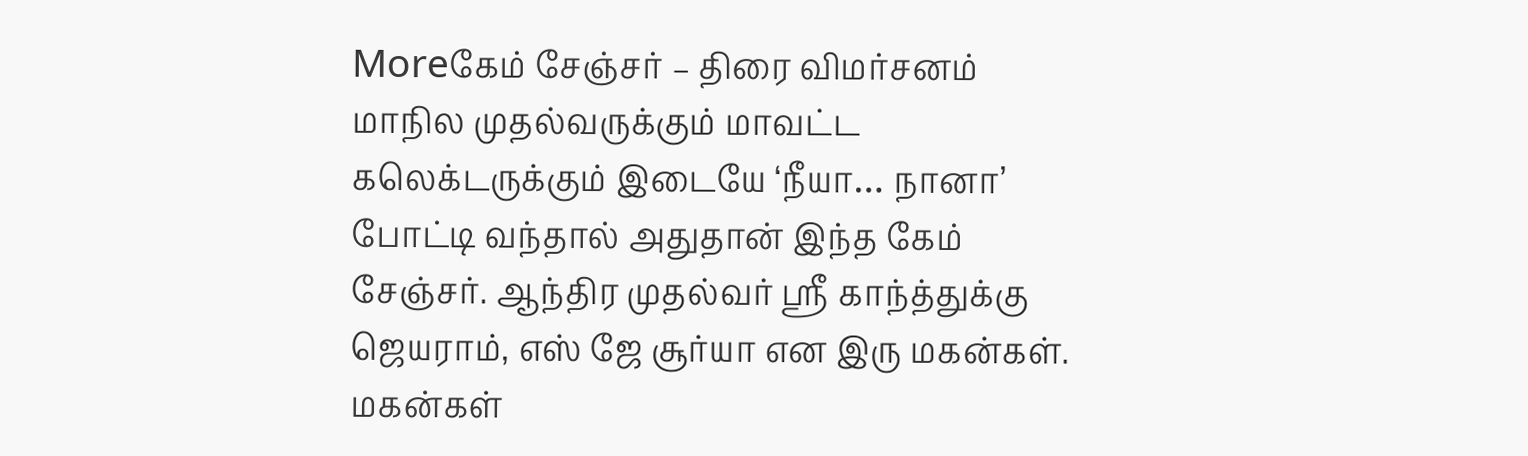Moreகேம் சேஞ்சர் – திரை விமர்சனம்
மாநில முதல்வருக்கும் மாவட்ட கலெக்டருக்கும் இடையே ‘நீயா… நானா’ போட்டி வந்தால் அதுதான் இந்த கேம் சேஞ்சர். ஆந்திர முதல்வர் ஸ்ரீ காந்த்துக்கு ஜெயராம், எஸ் ஜே சூர்யா என இரு மகன்கள். மகன்கள்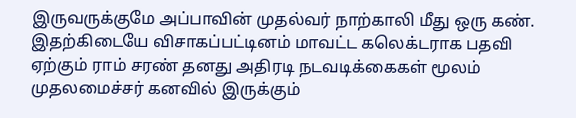இருவருக்குமே அப்பாவின் முதல்வர் நாற்காலி மீது ஒரு கண். இதற்கிடையே விசாகப்பட்டினம் மாவட்ட கலெக்டராக பதவி ஏற்கும் ராம் சரண் தனது அதிரடி நடவடிக்கைகள் மூலம் முதலமைச்சர் கனவில் இருக்கும்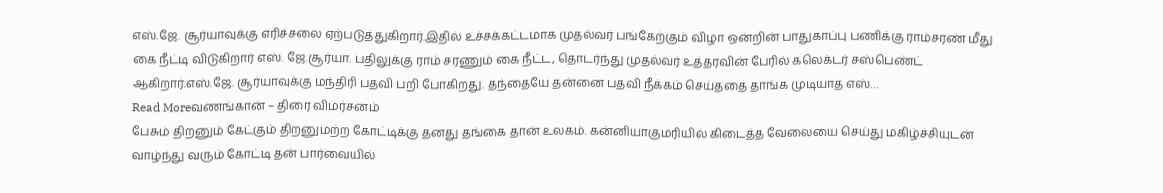எஸ்.ஜே. சூர்யாவுக்கு எரிச்சலை ஏற்படுத்துகிறார்.இதில் உச்சக்கட்டமாக முதல்வர் பங்கேற்கும் விழா ஒன்றின் பாதுகாப்பு பணிக்கு ராம்சரண் மீது கை நீட்டி விடுகிறார் எஸ். ஜே.சூர்யா. பதிலுக்கு ராம் சரணும் கை நீட்ட, தொடர்ந்து முதல்வர் உத்தரவின் பேரில் கலெக்டர் சஸ்பெண்ட் ஆகிறார்.எஸ்.ஜே. சூர்யாவுக்கு மந்திரி பதவி பறி போகிறது. தந்தையே தன்னை பதவி நீக்கம் செய்ததை தாங்க முடியாத எஸ்…
Read Moreவணங்கான் – திரை விமர்சனம்
பேசும் திறனும் கேட்கும் திறனுமற்ற கோட்டிக்கு தனது தங்கை தான் உலகம். கன்னியாகுமரியில் கிடைத்த வேலையை செய்து மகிழ்ச்சியுடன் வாழ்ந்து வரும் கோட்டி தன் பார்வையில்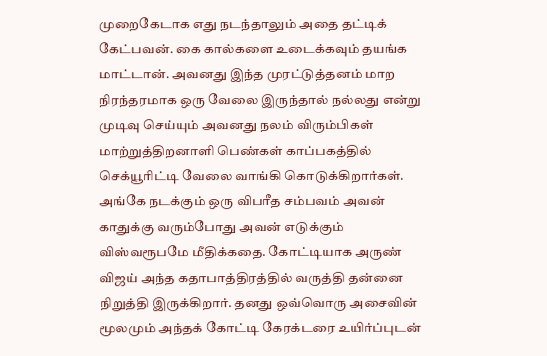முறைகேடாக எது நடந்தாலும் அதை தட்டிக் கேட்பவன். கை கால்களை உடைக்கவும் தயங்க மாட்டான். அவனது இந்த முரட்டுத்தனம் மாற நிரந்தரமாக ஒரு வேலை இருந்தால் நல்லது என்று முடிவு செய்யும் அவனது நலம் விரும்பிகள் மாற்றுத்திறனாளி பெண்கள் காப்பகத்தில் செக்யூரிட்டி வேலை வாங்கி கொடுக்கிறார்கள். அங்கே நடக்கும் ஒரு விபரீத சம்பவம் அவன் காதுக்கு வரும்போது அவன் எடுக்கும் விஸ்வரூபமே மீதிக்கதை. கோட்டியாக அருண் விஜய் அந்த கதாபாத்திரத்தில் வருத்தி தன்னை நிறுத்தி இருக்கிறார். தனது ஒவ்வொரு அசைவின் மூலமும் அந்தக் கோட்டி கேரக்டரை உயிர்ப்புடன்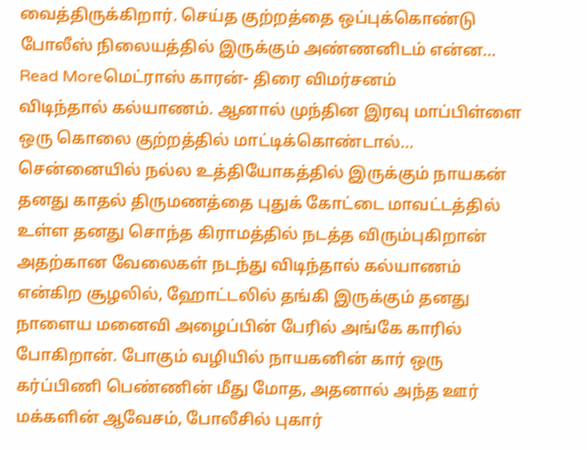வைத்திருக்கிறார். செய்த குற்றத்தை ஒப்புக்கொண்டு போலீஸ் நிலையத்தில் இருக்கும் அண்ணனிடம் என்ன…
Read Moreமெட்ராஸ் காரன்- திரை விமர்சனம்
விடிந்தால் கல்யாணம். ஆனால் முந்தின இரவு மாப்பிள்ளை ஒரு கொலை குற்றத்தில் மாட்டிக்கொண்டால்… சென்னையில் நல்ல உத்தியோகத்தில் இருக்கும் நாயகன் தனது காதல் திருமணத்தை புதுக் கோட்டை மாவட்டத்தில் உள்ள தனது சொந்த கிராமத்தில் நடத்த விரும்புகிறான் அதற்கான வேலைகள் நடந்து விடிந்தால் கல்யாணம் என்கிற சூழலில், ஹோட்டலில் தங்கி இருக்கும் தனது நாளைய மனைவி அழைப்பின் பேரில் அங்கே காரில் போகிறான். போகும் வழியில் நாயகனின் கார் ஒரு கர்ப்பிணி பெண்ணின் மீது மோத, அதனால் அந்த ஊர் மக்களின் ஆவேசம், போலீசில் புகார்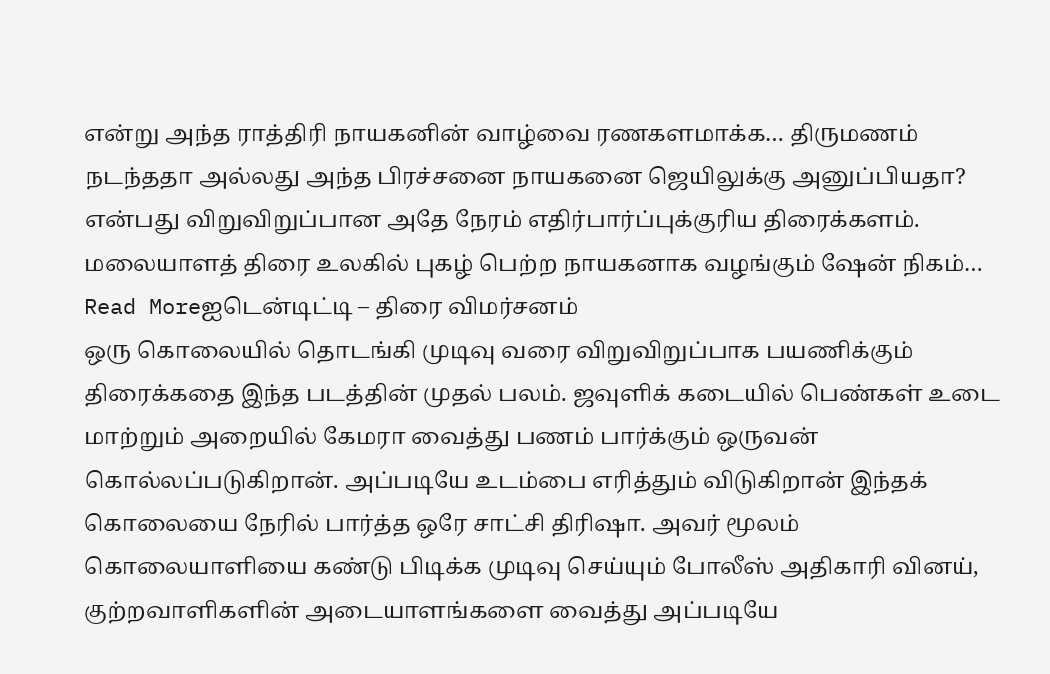என்று அந்த ராத்திரி நாயகனின் வாழ்வை ரணகளமாக்க… திருமணம் நடந்ததா அல்லது அந்த பிரச்சனை நாயகனை ஜெயிலுக்கு அனுப்பியதா? என்பது விறுவிறுப்பான அதே நேரம் எதிர்பார்ப்புக்குரிய திரைக்களம். மலையாளத் திரை உலகில் புகழ் பெற்ற நாயகனாக வழங்கும் ஷேன் நிகம்…
Read Moreஐடென்டிட்டி – திரை விமர்சனம்
ஒரு கொலையில் தொடங்கி முடிவு வரை விறுவிறுப்பாக பயணிக்கும் திரைக்கதை இந்த படத்தின் முதல் பலம். ஜவுளிக் கடையில் பெண்கள் உடை மாற்றும் அறையில் கேமரா வைத்து பணம் பார்க்கும் ஒருவன் கொல்லப்படுகிறான். அப்படியே உடம்பை எரித்தும் விடுகிறான் இந்தக் கொலையை நேரில் பார்த்த ஒரே சாட்சி திரிஷா. அவர் மூலம் கொலையாளியை கண்டு பிடிக்க முடிவு செய்யும் போலீஸ் அதிகாரி வினய், குற்றவாளிகளின் அடையாளங்களை வைத்து அப்படியே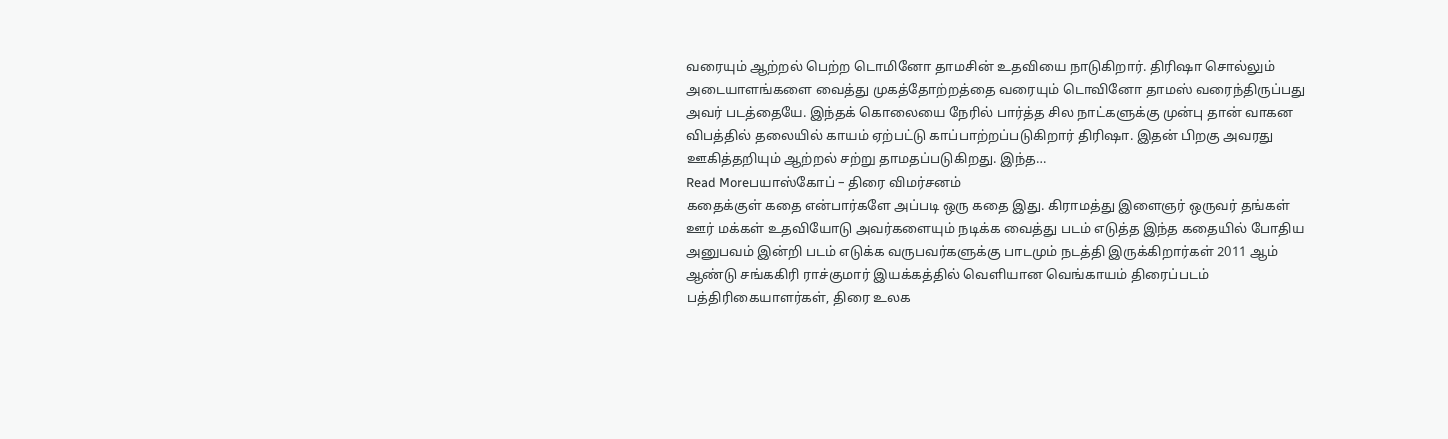வரையும் ஆற்றல் பெற்ற டொமினோ தாமசின் உதவியை நாடுகிறார். திரிஷா சொல்லும் அடையாளங்களை வைத்து முகத்தோற்றத்தை வரையும் டொவினோ தாமஸ் வரைந்திருப்பது அவர் படத்தையே. இந்தக் கொலையை நேரில் பார்த்த சில நாட்களுக்கு முன்பு தான் வாகன விபத்தில் தலையில் காயம் ஏற்பட்டு காப்பாற்றப்படுகிறார் திரிஷா. இதன் பிறகு அவரது ஊகித்தறியும் ஆற்றல் சற்று தாமதப்படுகிறது. இந்த…
Read Moreபயாஸ்கோப் – திரை விமர்சனம்
கதைக்குள் கதை என்பார்களே அப்படி ஒரு கதை இது. கிராமத்து இளைஞர் ஒருவர் தங்கள் ஊர் மக்கள் உதவியோடு அவர்களையும் நடிக்க வைத்து படம் எடுத்த இந்த கதையில் போதிய அனுபவம் இன்றி படம் எடுக்க வருபவர்களுக்கு பாடமும் நடத்தி இருக்கிறார்கள் 2011 ஆம் ஆண்டு சங்ககிரி ராச்குமார் இயக்கத்தில் வெளியான வெங்காயம் திரைப்படம் பத்திரிகையாளர்கள், திரை உலக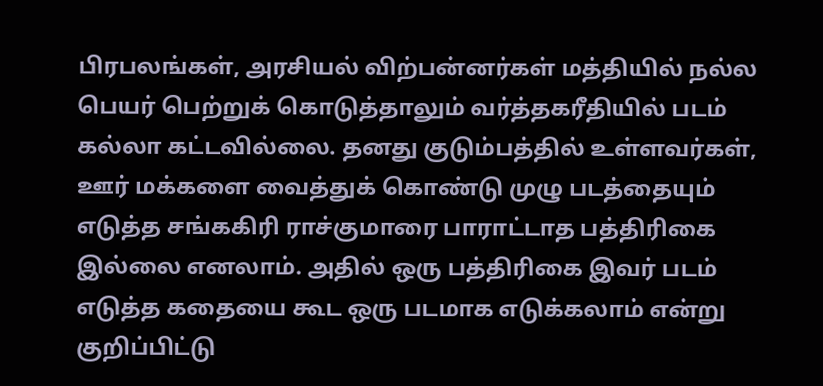பிரபலங்கள், அரசியல் விற்பன்னர்கள் மத்தியில் நல்ல பெயர் பெற்றுக் கொடுத்தாலும் வர்த்தகரீதியில் படம் கல்லா கட்டவில்லை. தனது குடும்பத்தில் உள்ளவர்கள், ஊர் மக்களை வைத்துக் கொண்டு முழு படத்தையும் எடுத்த சங்ககிரி ராச்குமாரை பாராட்டாத பத்திரிகை இல்லை எனலாம். அதில் ஒரு பத்திரிகை இவர் படம் எடுத்த கதையை கூட ஒரு படமாக எடுக்கலாம் என்று குறிப்பிட்டு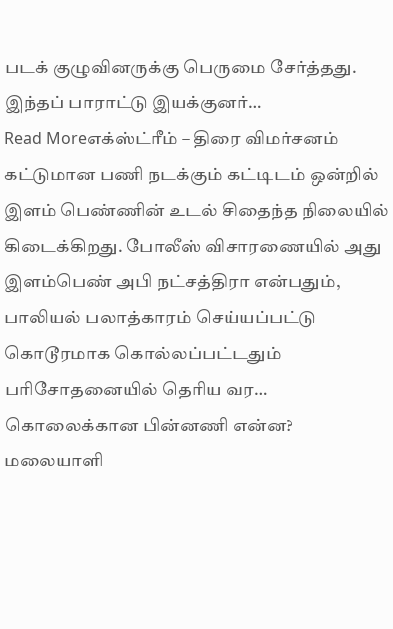படக் குழுவினருக்கு பெருமை சேர்த்தது. இந்தப் பாராட்டு இயக்குனர்…
Read Moreஎக்ஸ்ட்ரீம் – திரை விமர்சனம்
கட்டுமான பணி நடக்கும் கட்டிடம் ஒன்றில் இளம் பெண்ணின் உடல் சிதைந்த நிலையில் கிடைக்கிறது. போலீஸ் விசாரணையில் அது இளம்பெண் அபி நட்சத்திரா என்பதும், பாலியல் பலாத்காரம் செய்யப்பட்டு கொடூரமாக கொல்லப்பட்டதும் பரிசோதனையில் தெரிய வர… கொலைக்கான பின்னணி என்ன? மலையாளி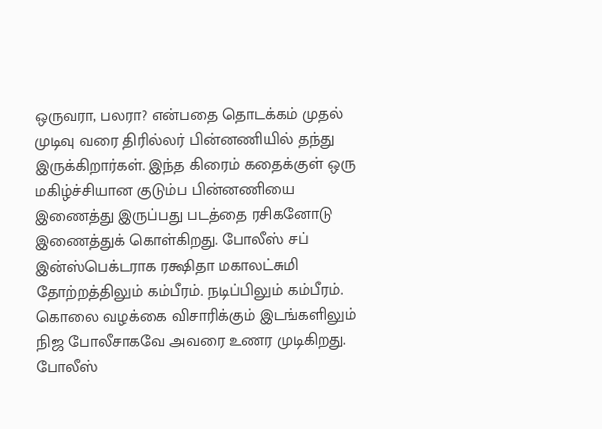ஒருவரா, பலரா? என்பதை தொடக்கம் முதல் முடிவு வரை திரில்லர் பின்னணியில் தந்து இருக்கிறார்கள். இந்த கிரைம் கதைக்குள் ஒரு மகிழ்ச்சியான குடும்ப பின்னணியை இணைத்து இருப்பது படத்தை ரசிகனோடு இணைத்துக் கொள்கிறது. போலீஸ் சப் இன்ஸ்பெக்டராக ரக்ஷிதா மகாலட்சுமி தோற்றத்திலும் கம்பீரம். நடிப்பிலும் கம்பீரம். கொலை வழக்கை விசாரிக்கும் இடங்களிலும் நிஜ போலீசாகவே அவரை உணர முடிகிறது. போலீஸ்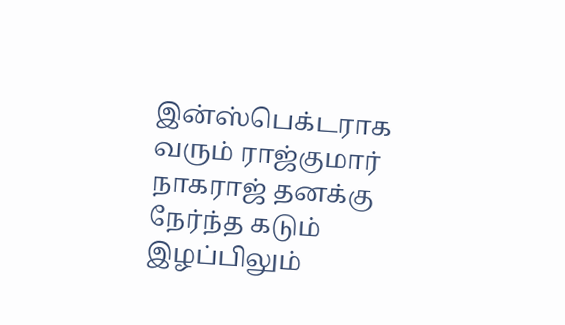இன்ஸ்பெக்டராக வரும் ராஜ்குமார் நாகராஜ் தனக்கு நேர்ந்த கடும் இழப்பிலும்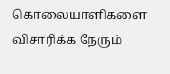கொலையாளிகளை விசாரிக்க நேரும்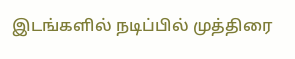இடங்களில் நடிப்பில் முத்திரை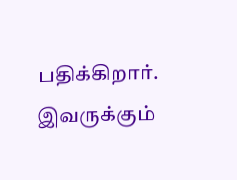பதிக்கிறார். இவருக்கும்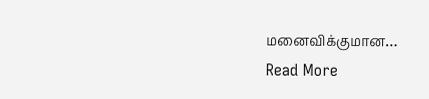மனைவிக்குமான…
Read More